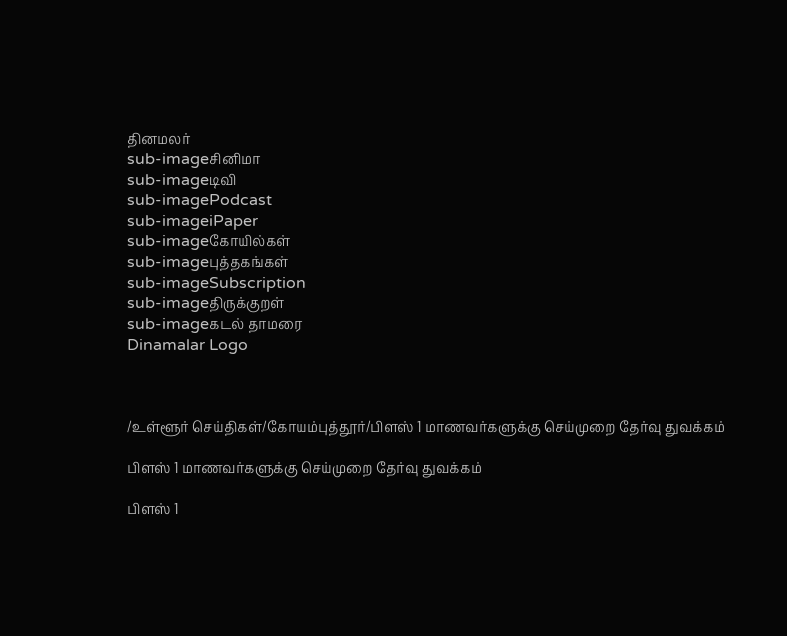தினமலர்
sub-imageசினிமா
sub-imageடிவி
sub-imagePodcast
sub-imageiPaper
sub-imageகோயில்கள்
sub-imageபுத்தகங்கள்
sub-imageSubscription
sub-imageதிருக்குறள்
sub-imageகடல் தாமரை
Dinamalar Logo



/உள்ளூர் செய்திகள்/கோயம்புத்தூர்/பிளஸ் 1 மாணவர்களுக்கு செய்முறை தேர்வு துவக்கம்

பிளஸ் 1 மாணவர்களுக்கு செய்முறை தேர்வு துவக்கம்

பிளஸ் 1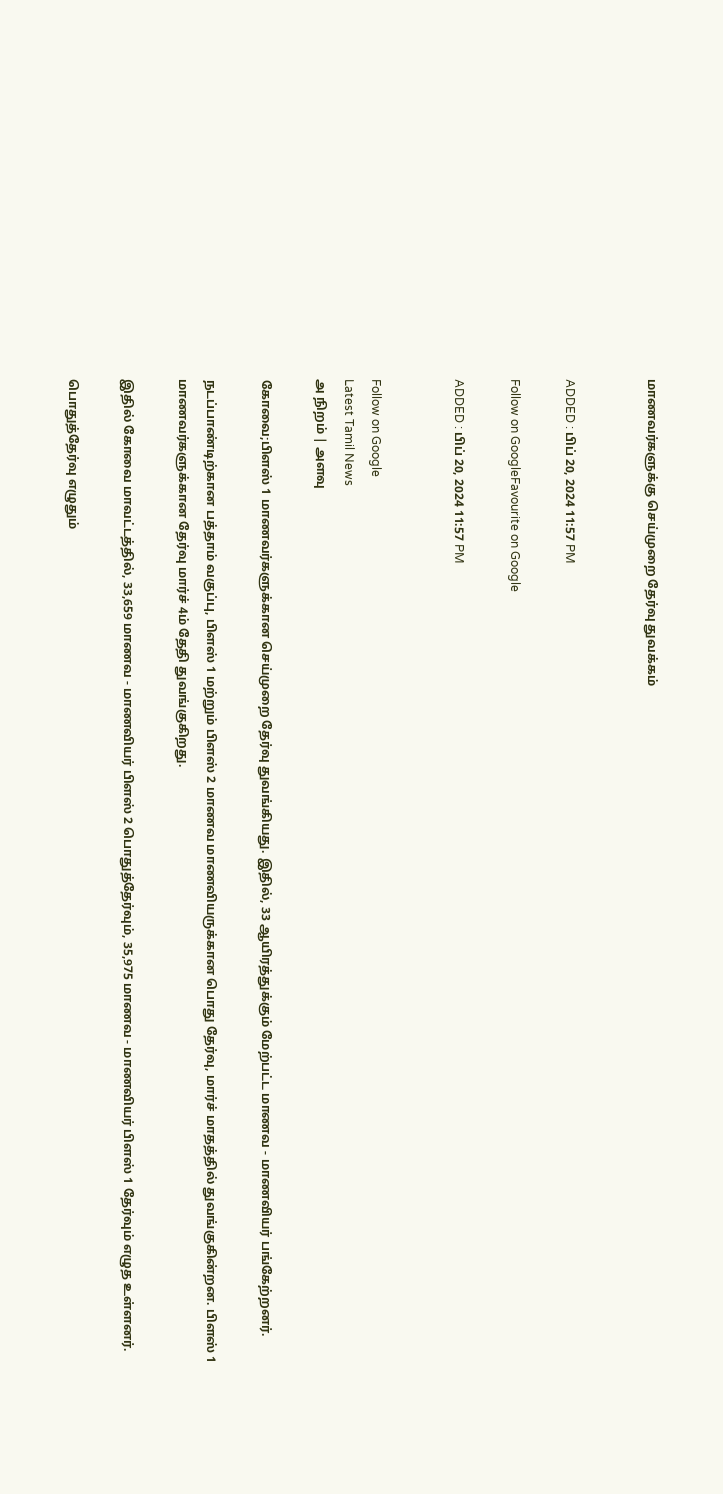மாணவர்களுக்கு செய்முறை தேர்வு துவக்கம்


ADDED : பிப் 20, 2024 11:57 PM

Follow on GoogleFavourite on Google

ADDED : பிப் 20, 2024 11:57 PM


Follow on Google
Latest Tamil News
அ நிறம் | அளவு

கோவை;பிளஸ் 1 மாணவர்களுக்கான செய்முறை தேர்வு துவங்கியது. இதில், 33 ஆயிரத்துக்கும் மேற்பட்ட மாணவ - மாணவியர் பங்கேற்றனர்.

நடப்பாண்டிற்கான பத்தாம் வகுப்பு, பிளஸ் 1 மற்றும் பிளஸ் 2 மாணவ மாணவியருக்கான பொது தேர்வு, மார்ச் மாதத்தில் துவங்குகின்றன. பிளஸ் 1 மாணவர்களுக்கான தேர்வு மார்ச் 4ம் தேதி துவங்குகிறது.

இதில் கோவை மாவட்டத்தில், 33,659 மாணவ - மாணவியர் பிளஸ் 2 பொதுத்தேர்வும், 35,975 மாணவ - மாணவியர் பிளஸ் 1 தேர்வும் எழுத உள்ளனர்.

பொதுத்தேர்வு எழுதும்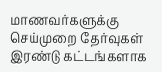மாணவர்களுக்கு செய்முறை தேர்வுகள் இரண்டு கட்டங்களாக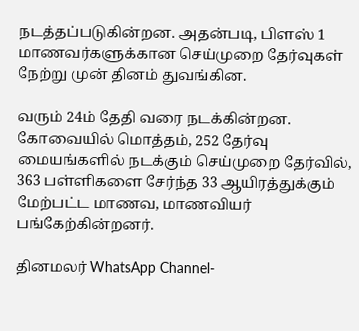நடத்தப்படுகின்றன. அதன்படி, பிளஸ் 1 மாணவர்களுக்கான செய்முறை தேர்வுகள் நேற்று முன் தினம் துவங்கின.

வரும் 24ம் தேதி வரை நடக்கின்றன. கோவையில் மொத்தம், 252 தேர்வு மையங்களில் நடக்கும் செய்முறை தேர்வில், 363 பள்ளிகளை சேர்ந்த 33 ஆயிரத்துக்கும் மேற்பட்ட மாணவ, மாணவியர் பங்கேற்கின்றனர்.

தினமலர் WhatsApp Channel-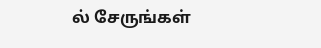ல் சேருங்கள்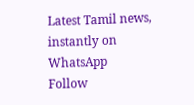Latest Tamil news, instantly on WhatsApp
Follow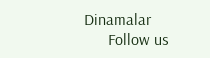Dinamalar
      Follow us